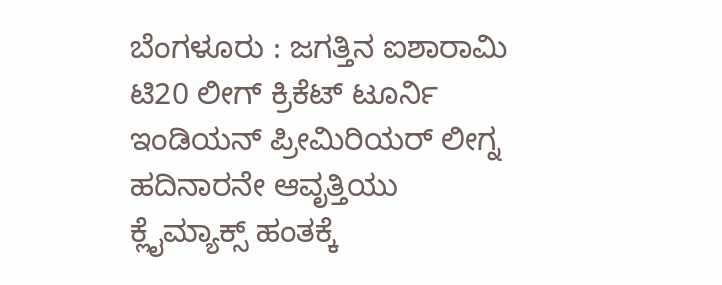ಬೆಂಗಳೂರು : ಜಗತ್ತಿನ ಐಶಾರಾಮಿ ಟಿ20 ಲೀಗ್ ಕ್ರಿಕೆಟ್ ಟೂರ್ನಿ ಇಂಡಿಯನ್ ಪ್ರೀಮಿರಿಯರ್ ಲೀಗ್ನ ಹದಿನಾರನೇ ಆವೃತ್ತಿಯು ಕ್ಲೈಮ್ಯಾಕ್ಸ್ ಹಂತಕ್ಕೆ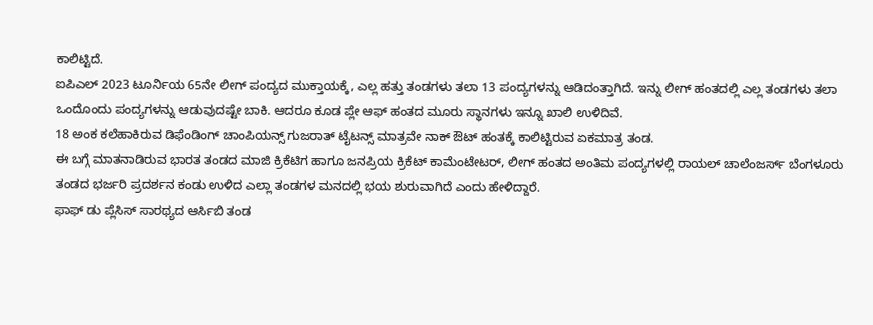ಕಾಲಿಟ್ಟಿದೆ.
ಐಪಿಎಲ್ 2023 ಟೂರ್ನಿಯ 65ನೇ ಲೀಗ್ ಪಂದ್ಯದ ಮುಕ್ತಾಯಕ್ಕೆ, ಎಲ್ಲ ಹತ್ತು ತಂಡಗಳು ತಲಾ 13 ಪಂದ್ಯಗಳನ್ನು ಆಡಿದಂತ್ತಾಗಿದೆ. ಇನ್ನು ಲೀಗ್ ಹಂತದಲ್ಲಿ ಎಲ್ಲ ತಂಡಗಳು ತಲಾ ಒಂದೊಂದು ಪಂದ್ಯಗಳನ್ನು ಆಡುವುದಷ್ಟೇ ಬಾಕಿ. ಆದರೂ ಕೂಡ ಪ್ಲೇ ಆಫ್ ಹಂತದ ಮೂರು ಸ್ಥಾನಗಳು ಇನ್ನೂ ಖಾಲಿ ಉಳಿದಿವೆ.
18 ಅಂಕ ಕಲೆಹಾಕಿರುವ ಡಿಫೆಂಡಿಂಗ್ ಚಾಂಪಿಯನ್ಸ್ ಗುಜರಾತ್ ಟೈಟನ್ಸ್ ಮಾತ್ರವೇ ನಾಕ್ ಔಟ್ ಹಂತಕ್ಕೆ ಕಾಲಿಟ್ಟಿರುವ ಏಕಮಾತ್ರ ತಂಡ.
ಈ ಬಗ್ಗೆ ಮಾತನಾಡಿರುವ ಭಾರತ ತಂಡದ ಮಾಜಿ ಕ್ರಿಕೆಟಿಗ ಹಾಗೂ ಜನಪ್ರಿಯ ಕ್ರಿಕೆಟ್ ಕಾಮೆಂಟೇಟರ್, ಲೀಗ್ ಹಂತದ ಅಂತಿಮ ಪಂದ್ಯಗಳಲ್ಲಿ ರಾಯಲ್ ಚಾಲೆಂಜರ್ಸ್ ಬೆಂಗಳೂರು ತಂಡದ ಭರ್ಜರಿ ಪ್ರದರ್ಶನ ಕಂಡು ಉಳಿದ ಎಲ್ಲಾ ತಂಡಗಳ ಮನದಲ್ಲಿ ಭಯ ಶುರುವಾಗಿದೆ ಎಂದು ಹೇಳಿದ್ದಾರೆ.
ಫಾಫ್ ಡು ಪ್ಲೆಸಿಸ್ ಸಾರಥ್ಯದ ಆರ್ಸಿಬಿ ತಂಡ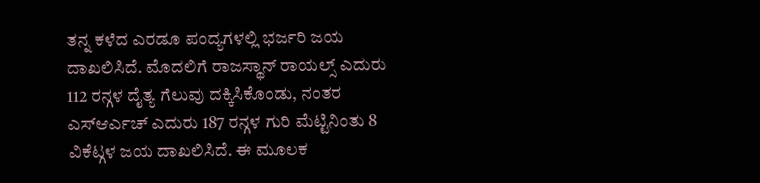ತನ್ನ ಕಳೆದ ಎರಡೂ ಪಂದ್ಯಗಳಲ್ಲಿ ಭರ್ಜರಿ ಜಯ ದಾಖಲಿಸಿದೆ. ಮೊದಲಿಗೆ ರಾಜಸ್ಥಾನ್ ರಾಯಲ್ಸ್ ಎದುರು 112 ರನ್ಗಳ ದೈತ್ಯ ಗೆಲುವು ದಕ್ಕಿಸಿಕೊಂಡು, ನಂತರ ಎಸ್ಆರ್ಎಚ್ ಎದುರು 187 ರನ್ಗಳ ಗುರಿ ಮೆಟ್ಟಿನಿಂತು 8 ವಿಕೆಟ್ಗಳ ಜಯ ದಾಖಲಿಸಿದೆ. ಈ ಮೂಲಕ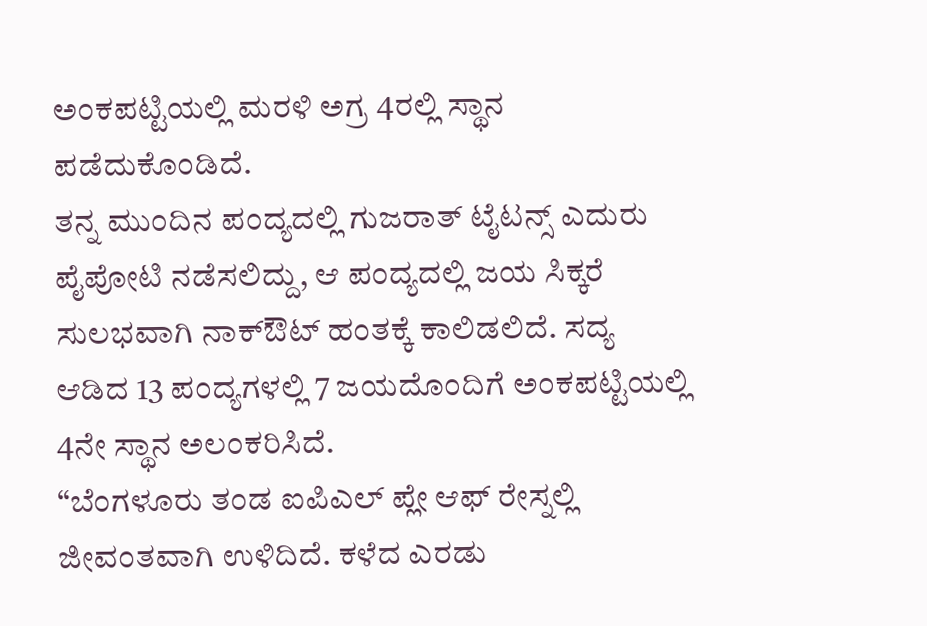ಅಂಕಪಟ್ಟಿಯಲ್ಲಿ ಮರಳಿ ಅಗ್ರ 4ರಲ್ಲಿ ಸ್ಥಾನ ಪಡೆದುಕೊಂಡಿದೆ.
ತನ್ನ ಮುಂದಿನ ಪಂದ್ಯದಲ್ಲಿ ಗುಜರಾತ್ ಟೈಟನ್ಸ್ ಎದುರು ಪೈಪೋಟಿ ನಡೆಸಲಿದ್ದು, ಆ ಪಂದ್ಯದಲ್ಲಿ ಜಯ ಸಿಕ್ಕರೆ ಸುಲಭವಾಗಿ ನಾಕ್ಔಟ್ ಹಂತಕ್ಕೆ ಕಾಲಿಡಲಿದೆ. ಸದ್ಯ ಆಡಿದ 13 ಪಂದ್ಯಗಳಲ್ಲಿ 7 ಜಯದೊಂದಿಗೆ ಅಂಕಪಟ್ಟಿಯಲ್ಲಿ 4ನೇ ಸ್ಥಾನ ಅಲಂಕರಿಸಿದೆ.
“ಬೆಂಗಳೂರು ತಂಡ ಐಪಿಎಲ್ ಪ್ಲೇ ಆಫ್ ರೇಸ್ನಲ್ಲಿ ಜೀವಂತವಾಗಿ ಉಳಿದಿದೆ. ಕಳೆದ ಎರಡು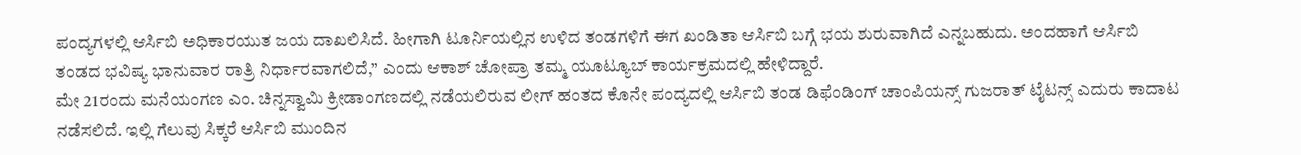ಪಂದ್ಯಗಳಲ್ಲಿ ಆರ್ಸಿಬಿ ಅಧಿಕಾರಯುತ ಜಯ ದಾಖಲಿಸಿದೆ. ಹೀಗಾಗಿ ಟೂರ್ನಿಯಲ್ಲಿನ ಉಳಿದ ತಂಡಗಳಿಗೆ ಈಗ ಖಂಡಿತಾ ಆರ್ಸಿಬಿ ಬಗ್ಗೆ ಭಯ ಶುರುವಾಗಿದೆ ಎನ್ನಬಹುದು. ಅಂದಹಾಗೆ ಆರ್ಸಿಬಿ ತಂಡದ ಭವಿಷ್ಯ ಭಾನುವಾರ ರಾತ್ರಿ ನಿರ್ಧಾರವಾಗಲಿದೆ,” ಎಂದು ಆಕಾಶ್ ಚೋಪ್ರಾ ತಮ್ಮ ಯೂಟ್ಯೂಬ್ ಕಾರ್ಯಕ್ರಮದಲ್ಲಿ ಹೇಳಿದ್ದಾರೆ.
ಮೇ 21ರಂದು ಮನೆಯಂಗಣ ಎಂ. ಚಿನ್ನಸ್ವಾಮಿ ಕ್ರೀಡಾಂಗಣದಲ್ಲಿ ನಡೆಯಲಿರುವ ಲೀಗ್ ಹಂತದ ಕೊನೇ ಪಂದ್ಯದಲ್ಲಿ ಆರ್ಸಿಬಿ ತಂಡ ಡಿಫೆಂಡಿಂಗ್ ಚಾಂಪಿಯನ್ಸ್ ಗುಜರಾತ್ ಟೈಟನ್ಸ್ ಎದುರು ಕಾದಾಟ ನಡೆಸಲಿದೆ. ಇಲ್ಲಿ ಗೆಲುವು ಸಿಕ್ಕರೆ ಆರ್ಸಿಬಿ ಮುಂದಿನ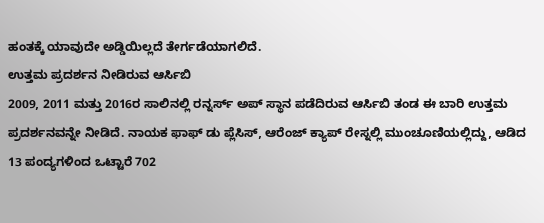ಹಂತಕ್ಕೆ ಯಾವುದೇ ಅಡ್ಡಿಯಿಲ್ಲದೆ ತೇರ್ಗಡೆಯಾಗಲಿದೆ.
ಉತ್ತಮ ಪ್ರದರ್ಶನ ನೀಡಿರುವ ಆರ್ಸಿಬಿ
2009, 2011 ಮತ್ತು 2016ರ ಸಾಲಿನಲ್ಲಿ ರನ್ನರ್ಸ್ ಅಪ್ ಸ್ಥಾನ ಪಡೆದಿರುವ ಆರ್ಸಿಬಿ ತಂಡ ಈ ಬಾರಿ ಉತ್ತಮ ಪ್ರದರ್ಶನವನ್ನೇ ನೀಡಿದೆ. ನಾಯಕ ಫಾಫ್ ಡು ಪ್ಲೆಸಿಸ್, ಆರೆಂಜ್ ಕ್ಯಾಪ್ ರೇಸ್ನಲ್ಲಿ ಮುಂಚೂಣಿಯಲ್ಲಿದ್ದು, ಆಡಿದ 13 ಪಂದ್ಯಗಳಿಂದ ಒಟ್ಟಾರೆ 702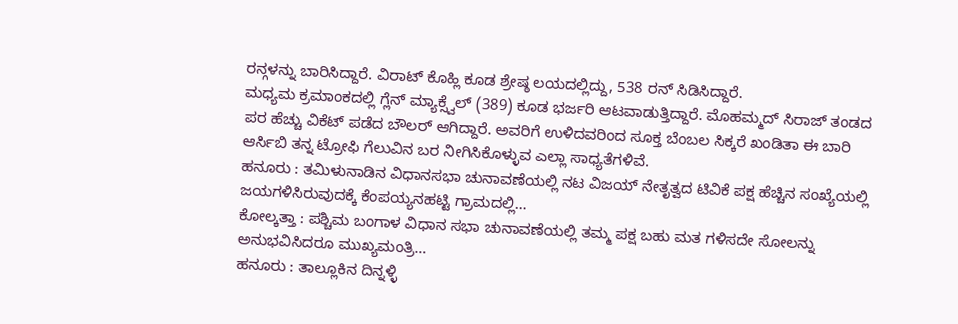ರನ್ಗಳನ್ನು ಬಾರಿಸಿದ್ದಾರೆ. ವಿರಾಟ್ ಕೊಹ್ಲಿ ಕೂಡ ಶ್ರೇಷ್ಠ ಲಯದಲ್ಲಿದ್ದು, 538 ರನ್ ಸಿಡಿಸಿದ್ದಾರೆ.
ಮಧ್ಯಮ ಕ್ರಮಾಂಕದಲ್ಲಿ ಗ್ಲೆನ್ ಮ್ಯಾಕ್ಸ್ವೆಲ್ (389) ಕೂಡ ಭರ್ಜರಿ ಆಟವಾಡುತ್ತಿದ್ದಾರೆ. ಮೊಹಮ್ಮದ್ ಸಿರಾಜ್ ತಂಡದ ಪರ ಹೆಚ್ಚು ವಿಕೆಟ್ ಪಡೆದ ಬೌಲರ್ ಆಗಿದ್ದಾರೆ. ಅವರಿಗೆ ಉಳಿದವರಿಂದ ಸೂಕ್ತ ಬೆಂಬಲ ಸಿಕ್ಕರೆ ಖಂಡಿತಾ ಈ ಬಾರಿ ಆರ್ಸಿಬಿ ತನ್ನ ಟ್ರೋಫಿ ಗೆಲುವಿನ ಬರ ನೀಗಿಸಿಕೊಳ್ಳುವ ಎಲ್ಲಾ ಸಾಧ್ಯತೆಗಳಿವೆ.
ಹನೂರು : ತಮಿಳುನಾಡಿನ ವಿಧಾನಸಭಾ ಚುನಾವಣೆಯಲ್ಲಿ ನಟ ವಿಜಯ್ ನೇತೃತ್ವದ ಟಿವಿಕೆ ಪಕ್ಷ ಹೆಚ್ಚಿನ ಸಂಖ್ಯೆಯಲ್ಲಿ ಜಯಗಳಿಸಿರುವುದಕ್ಕೆ ಕೆಂಪಯ್ಯನಹಟ್ಟಿ ಗ್ರಾಮದಲ್ಲಿ…
ಕೋಲ್ಕತ್ತಾ : ಪಶ್ಚಿಮ ಬಂಗಾಳ ವಿಧಾನ ಸಭಾ ಚುನಾವಣೆಯಲ್ಲಿ ತಮ್ಮ ಪಕ್ಷ ಬಹು ಮತ ಗಳಿಸದೇ ಸೋಲನ್ನು ಅನುಭವಿಸಿದರೂ ಮುಖ್ಯಮಂತ್ರಿ…
ಹನೂರು : ತಾಲ್ಲೂಕಿನ ದಿನ್ನಳ್ಳಿ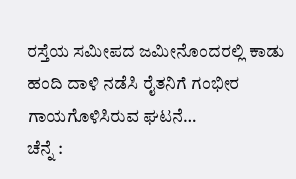ರಸ್ತೆಯ ಸಮೀಪದ ಜಮೀನೊಂದರಲ್ಲಿ ಕಾಡು ಹಂದಿ ದಾಳಿ ನಡೆಸಿ ರೈತನಿಗೆ ಗಂಭೀರ ಗಾಯಗೊಳಿಸಿರುವ ಘಟನೆ…
ಚೆನ್ನೆ :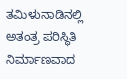ತಮಿಳುನಾಡಿನಲ್ಲಿ ಅತಂತ್ರ ಪರಿಸ್ಥಿತಿ ನಿರ್ಮಾಣವಾದ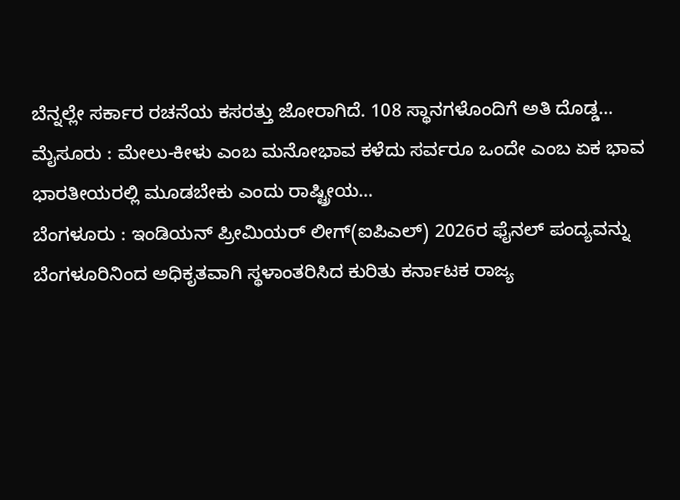ಬೆನ್ನಲ್ಲೇ ಸರ್ಕಾರ ರಚನೆಯ ಕಸರತ್ತು ಜೋರಾಗಿದೆ. 108 ಸ್ಥಾನಗಳೊಂದಿಗೆ ಅತಿ ದೊಡ್ಡ…
ಮೈಸೂರು : ಮೇಲು-ಕೀಳು ಎಂಬ ಮನೋಭಾವ ಕಳೆದು ಸರ್ವರೂ ಒಂದೇ ಎಂಬ ಏಕ ಭಾವ ಭಾರತೀಯರಲ್ಲಿ ಮೂಡಬೇಕು ಎಂದು ರಾಷ್ಟ್ರೀಯ…
ಬೆಂಗಳೂರು : ಇಂಡಿಯನ್ ಪ್ರೀಮಿಯರ್ ಲೀಗ್(ಐಪಿಎಲ್) 2026ರ ಫೈನಲ್ ಪಂದ್ಯವನ್ನು ಬೆಂಗಳೂರಿನಿಂದ ಅಧಿಕೃತವಾಗಿ ಸ್ಥಳಾಂತರಿಸಿದ ಕುರಿತು ಕರ್ನಾಟಕ ರಾಜ್ಯ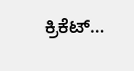ಕ್ರಿಕೆಟ್…